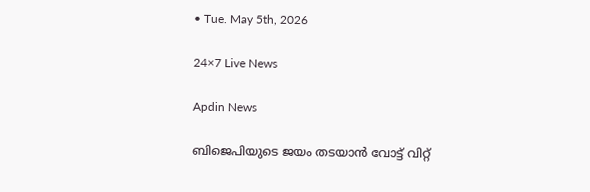• Tue. May 5th, 2026

24×7 Live News

Apdin News

ബിജെപിയുടെ ജയം തടയാന്‍ വോട്ട് വിറ്റ്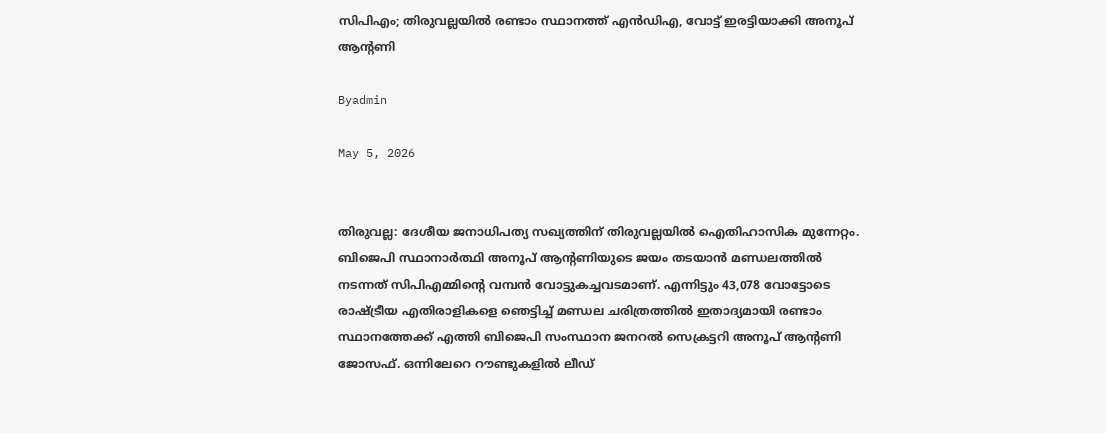സിപിഎം; തിരുവല്ലയില്‍ രണ്ടാം സ്ഥാനത്ത് എന്‍ഡിഎ, വോട്ട് ഇരട്ടിയാക്കി അനൂപ് ആന്റണി

Byadmin

May 5, 2026


തിരുവല്ല: ദേശീയ ജനാധിപത്യ സഖ്യത്തിന് തിരുവല്ലയില്‍ ഐതിഹാസിക മുന്നേറ്റം. ബിജെപി സ്ഥാനാര്‍ത്ഥി അനൂപ് ആന്റണിയുടെ ജയം തടയാന്‍ മണ്ഡലത്തില്‍ നടന്നത് സിപിഎമ്മിന്റെ വമ്പന്‍ വോട്ടുകച്ചവടമാണ്. എന്നിട്ടും 43,078 വോട്ടോടെ രാഷ്‌ട്രീയ എതിരാളികളെ ഞെട്ടിച്ച് മണ്ഡല ചരിത്രത്തില്‍ ഇതാദ്യമായി രണ്ടാം സ്ഥാനത്തേക്ക് എത്തി ബിജെപി സംസ്ഥാന ജനറല്‍ സെക്രട്ടറി അനൂപ് ആന്റണി ജോസഫ്. ഒന്നിലേറെ റൗണ്ടുകളില്‍ ലീഡ്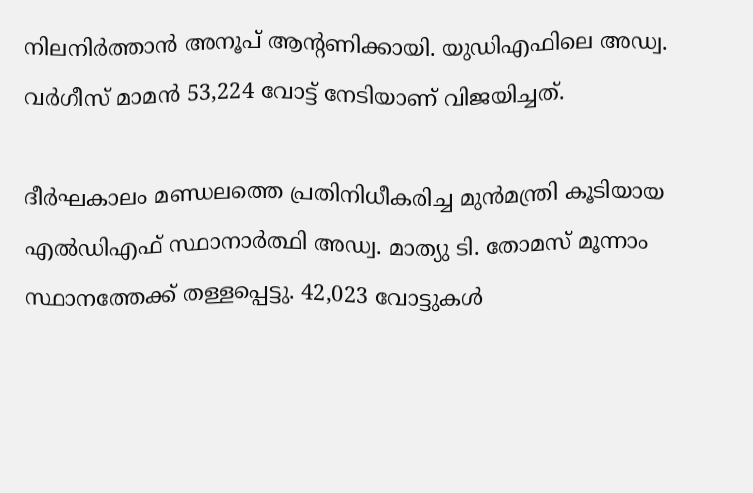നിലനിര്‍ത്താന്‍ അനൂപ് ആന്റണിക്കായി. യുഡിഎഫിലെ അഡ്വ. വര്‍ഗീസ് മാമന്‍ 53,224 വോട്ട് നേടിയാണ് വിജയിച്ചത്.

ദീര്‍ഘകാലം മണ്ഡലത്തെ പ്രതിനിധീകരിച്ച മുന്‍മന്ത്രി കൂടിയായ എല്‍ഡിഎഫ് സ്ഥാനാര്‍ത്ഥി അഡ്വ. മാത്യു ടി. തോമസ് മൂന്നാം സ്ഥാനത്തേക്ക് തള്ളപ്പെട്ടു. 42,023 വോട്ടുകള്‍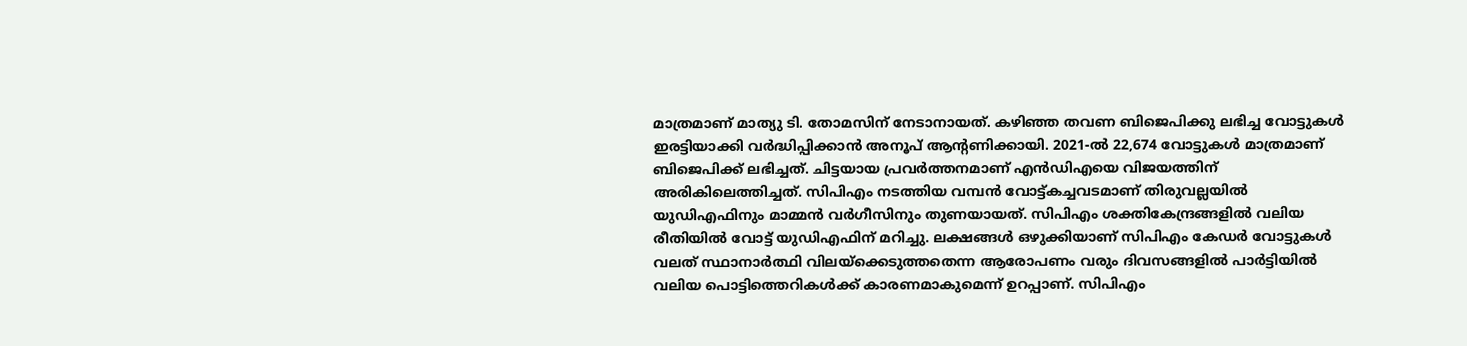മാത്രമാണ് മാത്യു ടി. തോമസിന് നേടാനായത്. കഴിഞ്ഞ തവണ ബിജെപിക്കു ലഭിച്ച വോട്ടുകള്‍ ഇരട്ടിയാക്കി വര്‍ദ്ധിപ്പിക്കാന്‍ അനൂപ് ആന്റണിക്കായി. 2021-ല്‍ 22,674 വോട്ടുകള്‍ മാത്രമാണ് ബിജെപിക്ക് ലഭിച്ചത്. ചിട്ടയായ പ്രവര്‍ത്തനമാണ് എന്‍ഡിഎയെ വിജയത്തിന് അരികിലെത്തിച്ചത്. സിപിഎം നടത്തിയ വമ്പന്‍ വോട്ട്കച്ചവടമാണ് തിരുവല്ലയില്‍ യുഡിഎഫിനും മാമ്മന്‍ വര്‍ഗീസിനും തുണയായത്. സിപിഎം ശക്തികേന്ദ്രങ്ങളില്‍ വലിയ രീതിയില്‍ വോട്ട് യുഡിഎഫിന് മറിച്ചു. ലക്ഷങ്ങള്‍ ഒഴുക്കിയാണ് സിപിഎം കേഡര്‍ വോട്ടുകള്‍ വലത് സ്ഥാനാര്‍ത്ഥി വിലയ്‌ക്കെടുത്തതെന്ന ആരോപണം വരും ദിവസങ്ങളില്‍ പാര്‍ട്ടിയില്‍ വലിയ പൊട്ടിത്തെറികള്‍ക്ക് കാരണമാകുമെന്ന് ഉറപ്പാണ്. സിപിഎം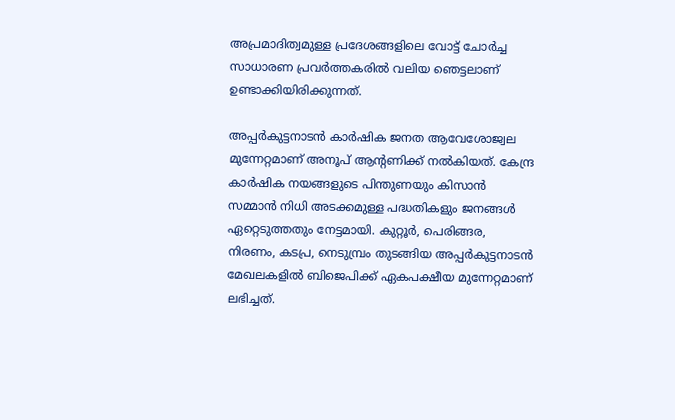അപ്രമാദിത്വമുള്ള പ്രദേശങ്ങളിലെ വോട്ട് ചോര്‍ച്ച സാധാരണ പ്രവര്‍ത്തകരില്‍ വലിയ ഞെട്ടലാണ് ഉണ്ടാക്കിയിരിക്കുന്നത്.

അപ്പര്‍കുട്ടനാടന്‍ കാര്‍ഷിക ജനത ആവേശോജ്വല മുന്നേറ്റമാണ് അനൂപ് ആന്റണിക്ക് നല്‍കിയത്. കേന്ദ്ര കാര്‍ഷിക നയങ്ങളുടെ പിന്തുണയും കിസാന്‍ സമ്മാന്‍ നിധി അടക്കമുള്ള പദ്ധതികളും ജനങ്ങള്‍ ഏറ്റെടുത്തതും നേട്ടമായി. കുറ്റൂര്‍, പെരിങ്ങര, നിരണം, കടപ്ര, നെടുമ്പ്രം തുടങ്ങിയ അപ്പര്‍കുട്ടനാടന്‍ മേഖലകളില്‍ ബിജെപിക്ക് ഏകപക്ഷീയ മുന്നേറ്റമാണ് ലഭിച്ചത്.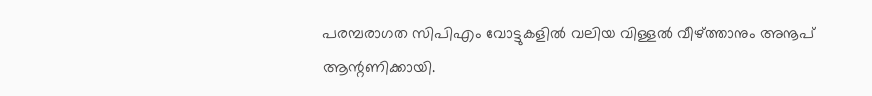പരമ്പരാഗത സിപിഎം വോട്ടുകളില്‍ വലിയ വിള്ളല്‍ വീഴ്‌ത്താനും അനൂപ് ആന്റണിക്കായി.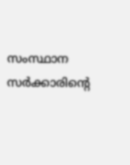സംസ്ഥാന സര്‍ക്കാരിന്റെ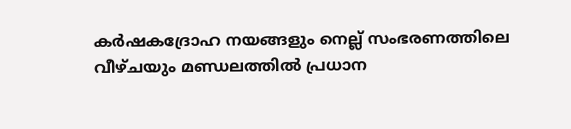കര്‍ഷകദ്രോഹ നയങ്ങളും നെല്ല് സംഭരണത്തിലെ വീഴ്ചയും മണ്ഡലത്തില്‍ പ്രധാന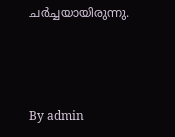ചര്‍ച്ചയായിരുന്നു.



By admin